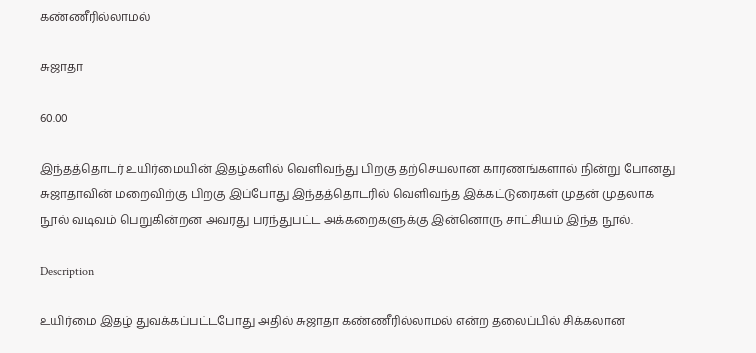கண்ணீரில்லாமல்

சுஜாதா

60.00

இந்தத்தொடர் உயிர்மையின் இதழ்களில் வெளிவந்து பிறகு தற்செயலான காரணங்களால் நின்று போனது சுஜாதாவின் மறைவிற்கு பிறகு இப்போது இந்தத்தொடரில் வெளிவந்த இக்கட்டுரைகள் முதன் முதலாக நூல் வடிவம் பெறுகின்றன அவரது பரந்துபட்ட அக்கறைகளுக்கு இன்னொரு சாட்சியம் இந்த நூல்.

Description

உயிர்மை இதழ் துவக்கப்பட்டபோது அதில் சுஜாதா கண்ணீரில்லாமல் என்ற தலைப்பில் சிக்கலான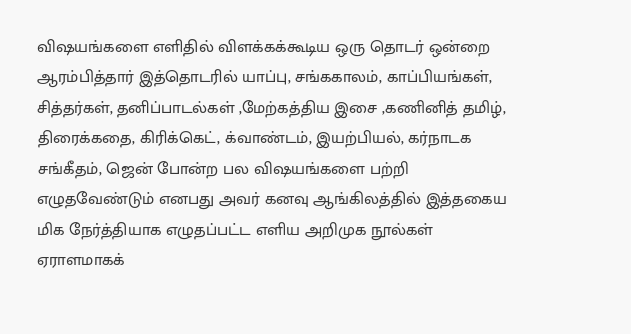விஷயங்களை எளிதில் விளக்கக்கூடிய ஒரு தொடர் ஒன்றை ஆரம்பித்தார் இத்தொடரில் யாப்பு, சங்ககாலம், காப்பியங்கள், சித்தர்கள், தனிப்பாடல்கள் ,மேற்கத்திய இசை ,கணினித் தமிழ், திரைக்கதை, கிரிக்கெட், க்வாண்டம், இயற்பியல், கர்நாடக சங்கீதம், ஜென் போன்ற பல விஷயங்களை பற்றி எழுதவேண்டும் எனபது அவர் கனவு ஆங்கிலத்தில் இத்தகைய மிக நேர்த்தியாக எழுதப்பட்ட எளிய அறிமுக நூல்கள் ஏராளமாகக்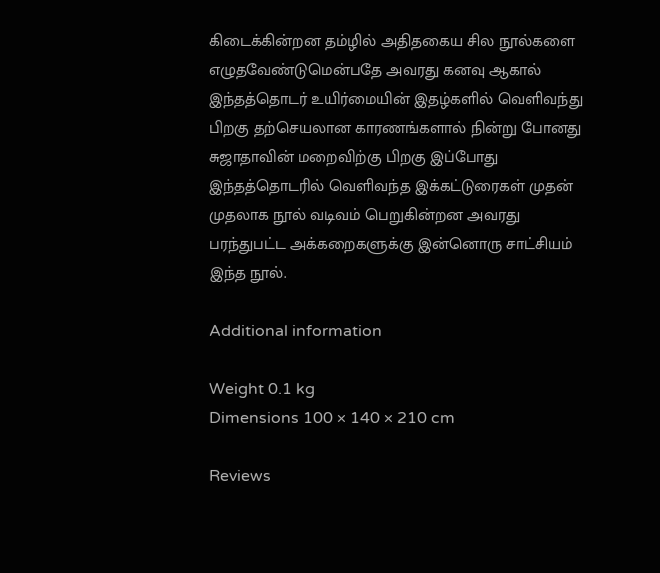கிடைக்கின்றன தம்ழில் அதிதகைய சில நூல்களை எழுதவேண்டுமென்பதே அவரது கனவு ஆகால் இந்தத்தொடர் உயிர்மையின் இதழ்களில் வெளிவந்து பிறகு தற்செயலான காரணங்களால் நின்று போனது சுஜாதாவின் மறைவிற்கு பிறகு இப்போது இந்தத்தொடரில் வெளிவந்த இக்கட்டுரைகள் முதன் முதலாக நூல் வடிவம் பெறுகின்றன அவரது பரந்துபட்ட அக்கறைகளுக்கு இன்னொரு சாட்சியம் இந்த நூல்.

Additional information

Weight 0.1 kg
Dimensions 100 × 140 × 210 cm

Reviews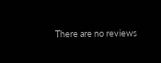There are no reviews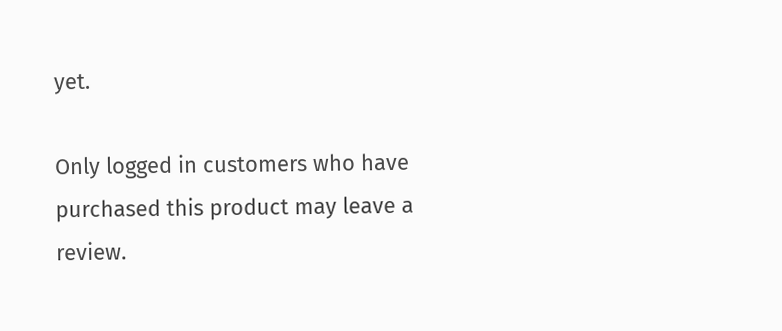yet.

Only logged in customers who have purchased this product may leave a review.